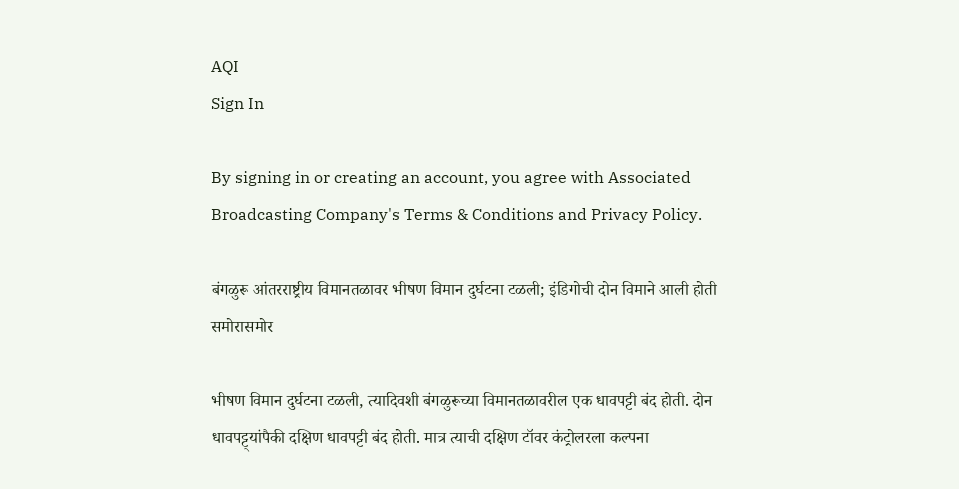AQI
Sign In

By signing in or creating an account, you agree with Associated Broadcasting Company's Terms & Conditions and Privacy Policy.

बंगळुरू आंतरराष्ट्रीय विमानतळावर भीषण विमान दुर्घटना टळली; इंडिगोची दोन विमाने आली होती समोरासमोर

भीषण विमान दुर्घटना टळली, त्यादिवशी बंगळुरूच्या विमानतळावरील एक धावपट्टी बंद होती. दोन धावपट्ट्यांपैकी दक्षिण धावपट्टी बंद होती. मात्र त्याची दक्षिण टॉवर कंट्रोलरला कल्पना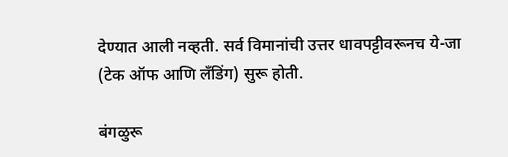देण्यात आली नव्हती. सर्व विमानांची उत्तर धावपट्टीवरूनच ये-जा (टेक ऑफ आणि लँडिंग) सुरू होती.

बंगळुरू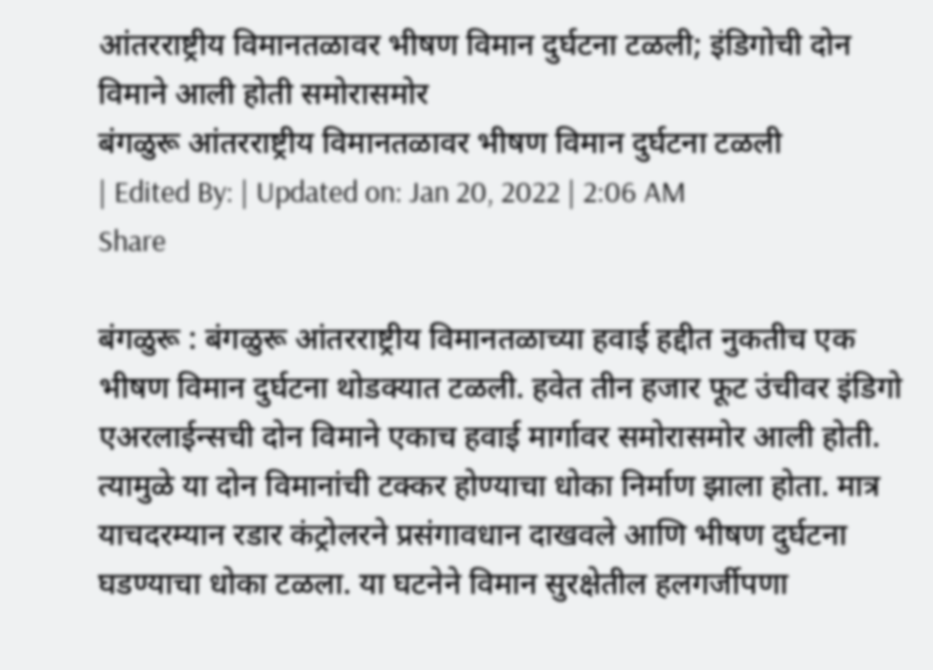आंतरराष्ट्रीय विमानतळावर भीषण विमान दुर्घटना टळली; इंडिगोची दोन विमाने आली होती समोरासमोर
बंगळुरू आंतरराष्ट्रीय विमानतळावर भीषण विमान दुर्घटना टळली
| Edited By: | Updated on: Jan 20, 2022 | 2:06 AM
Share

बंगळुरू : बंगळुरू आंतरराष्ट्रीय विमानतळाच्या हवाई हद्दीत नुकतीच एक भीषण विमान दुर्घटना थोडक्यात टळली. हवेत तीन हजार फूट उंचीवर इंडिगो एअरलाईन्सची दोन विमाने एकाच हवाई मार्गावर समोरासमोर आली होती. त्यामुळे या दोन विमानांची टक्कर होण्याचा धोका निर्माण झाला होता. मात्र याचदरम्यान रडार कंट्रोलरने प्रसंगावधान दाखवले आणि भीषण दुर्घटना घडण्याचा धोका टळला. या घटनेने विमान सुरक्षेतील हलगर्जीपणा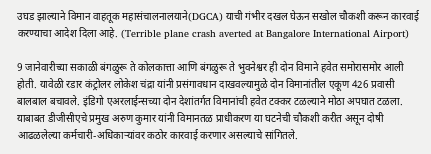उघड झाल्याने विमान वाहतूक महासंचालनालयाने(DGCA) याची गंभीर दखल घेऊन सखोल चौकशी करून कारवाई करण्याचा आदेश दिला आहे. (Terrible plane crash averted at Bangalore International Airport)

9 जानेवारीच्या सकाळी बंगळुरू ते कोलकात्ता आणि बंगळुरू ते भुवनेश्वर ही दोन विमाने हवेत समोरासमोर आली होती. यावेळी रडार कंट्रोलर लोकेश चंद्रा यांनी प्रसंगावधान दाखवल्यामुळे दोन विमानांतील एकूण 426 प्रवासी बालबाल बचावले. इंडिगो एअरलाईन्सच्या दोन देशांतर्गत विमानांची हवेत टक्कर टळल्याने मोठा अपघात टळला. याबाबत डीजीसीएचे प्रमुख अरुण कुमार यांनी विमानतळ प्राधीकरण या घटनेची चौकशी करीत असून दोषी आढळलेल्या कर्मचारी-अधिकाऱ्यांवर कठोर कारवाई करणार असल्याचे सांगितले.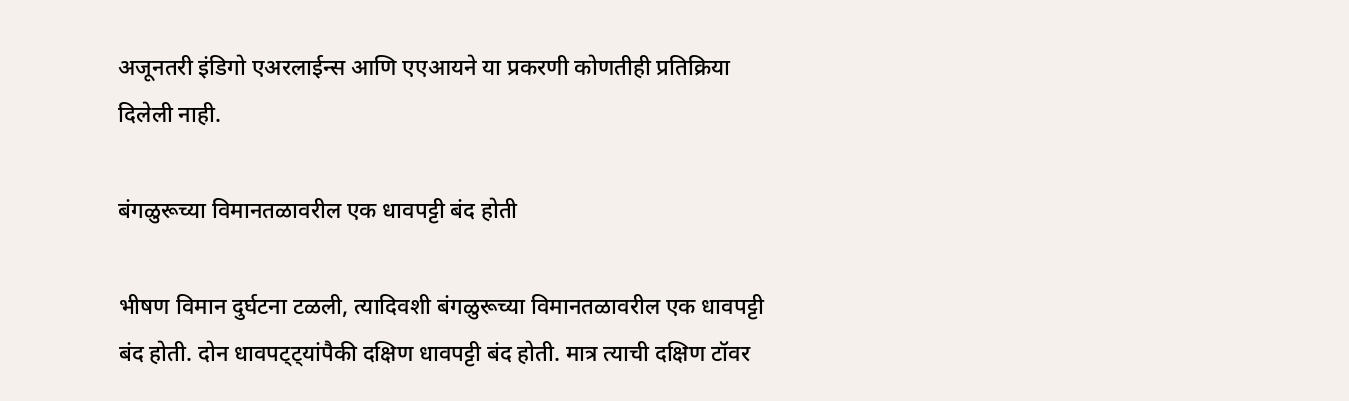अजूनतरी इंडिगो एअरलाईन्स आणि एएआयने या प्रकरणी कोणतीही प्रतिक्रिया दिलेली नाही.

बंगळुरूच्या विमानतळावरील एक धावपट्टी बंद होती

भीषण विमान दुर्घटना टळली, त्यादिवशी बंगळुरूच्या विमानतळावरील एक धावपट्टी बंद होती. दोन धावपट्ट्यांपैकी दक्षिण धावपट्टी बंद होती. मात्र त्याची दक्षिण टॉवर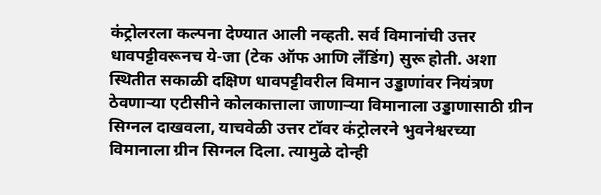कंट्रोलरला कल्पना देण्यात आली नव्हती. सर्व विमानांची उत्तर धावपट्टीवरूनच ये-जा (टेक ऑफ आणि लँडिंग) सुरू होती. अशा स्थितीत सकाळी दक्षिण धावपट्टीवरील विमान उड्डाणांवर नियंत्रण ठेवणार्‍या एटीसीने कोलकात्ताला जाणार्‍या विमानाला उड्डाणासाठी ग्रीन सिग्नल दाखवला, याचवेळी उत्तर टॉवर कंट्रोलरने भुवनेश्वरच्या विमानाला ग्रीन सिग्नल दिला. त्यामुळे दोन्ही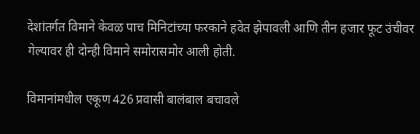देशांतर्गत विमाने केवळ पाच मिनिटांच्या फरकाने हवेत झेपावली आणि तीन हजार फूट उंचीवर गेल्यावर ही दोन्ही विमाने समोरासमोर आली होती.

विमानांमधील एकूण 426 प्रवासी बालंबाल बचावले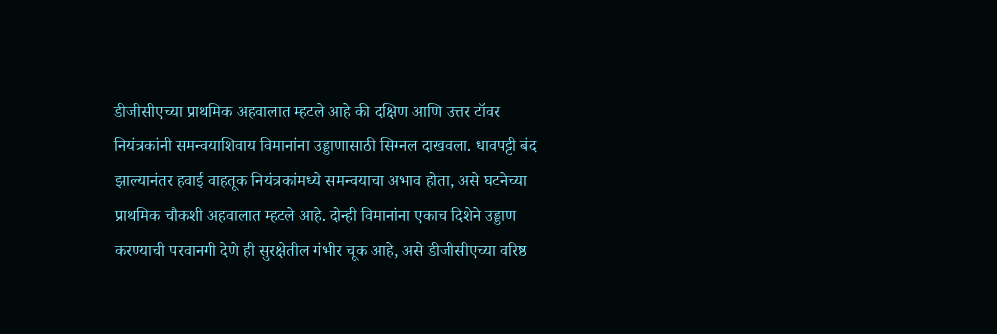डीजीसीएच्या प्राथमिक अहवालात म्हटले आहे की दक्षिण आणि उत्तर टॉवर नियंत्रकांनी समन्वयाशिवाय विमानांना उड्डाणासाठी सिग्नल दाखवला. धावपट्टी बंद झाल्यानंतर हवाई वाहतूक नियंत्रकांमध्ये समन्वयाचा अभाव होता, असे घटनेच्या प्राथमिक चौकशी अहवालात म्हटले आहे. दोन्ही विमानांना एकाच दिशेने उड्डाण करण्याची परवानगी देणे ही सुरक्षेतील गंभीर चूक आहे, असे डीजीसीएच्या वरिष्ठ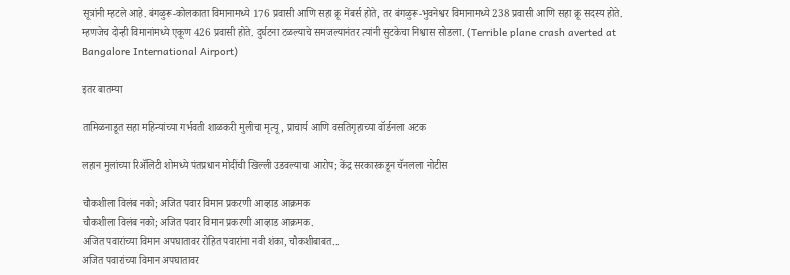सूत्रांनी म्हटले आहे. बंगळुरू-कोलकाता विमानामध्ये 176 प्रवासी आणि सहा क्रू मेंबर्स होते, तर बंगळुरू-भुवनेश्वर विमानामध्ये 238 प्रवासी आणि सहा क्रू सदस्य होते. म्हणजेच दोन्ही विमानांमध्ये एकूण 426 प्रवासी होते. दुर्घटना टळल्याचे समजल्यानंतर त्यांनी सुटकेचा निश्वास सोडला. (Terrible plane crash averted at Bangalore International Airport)

इतर बातम्या

तामिळनाडूत सहा महिन्यांच्या गर्भवती शाळकरी मुलीचा मृत्यू, प्राचार्य आणि वसतिगृहाच्या वॉर्डनला अटक

लहान मुलांच्या रिअ‍ॅलिटी शोमध्ये पंतप्रधान मोदींची खिल्ली उडवल्याचा आरोप; केंद्र सरकारकडून चॅनलला नोटीस

चौकशीला विलंब नको; अजित पवार विमान प्रकरणी आव्हाड आक्रमक
चौकशीला विलंब नको; अजित पवार विमान प्रकरणी आव्हाड आक्रमक.
अजित पवारांच्या विमान अपघातावर रोहित पवारांना नवी शंका, चौकशीबाबत...
अजित पवारांच्या विमान अपघातावर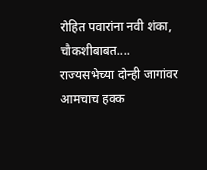रोहित पवारांना नवी शंका, चौकशीबाबत....
राज्यसभेच्या दोन्ही जागांवर आमचाच हक्क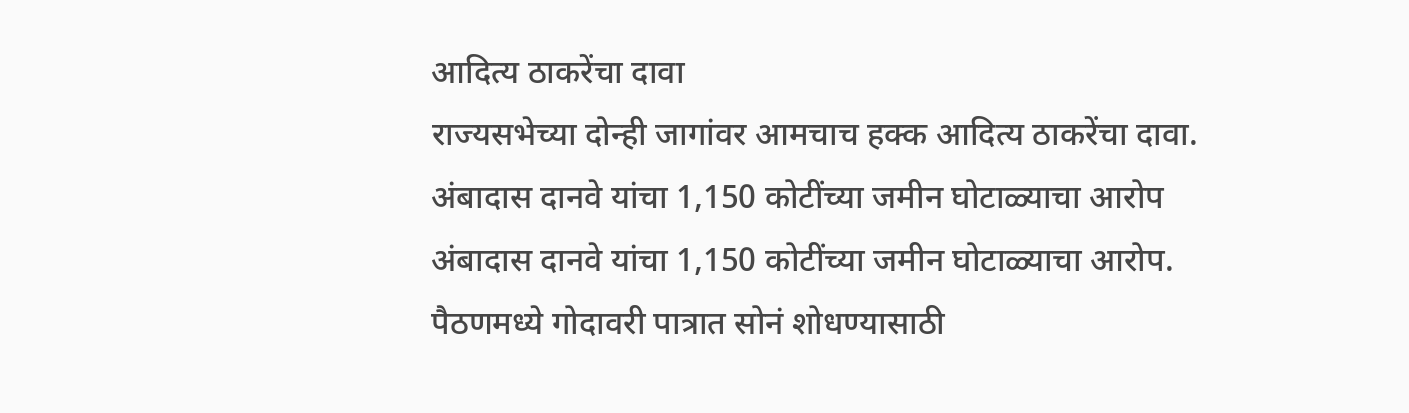आदित्य ठाकरेंचा दावा
राज्यसभेच्या दोन्ही जागांवर आमचाच हक्क आदित्य ठाकरेंचा दावा.
अंबादास दानवे यांचा 1,150 कोटींच्या जमीन घोटाळ्याचा आरोप
अंबादास दानवे यांचा 1,150 कोटींच्या जमीन घोटाळ्याचा आरोप.
पैठणमध्ये गोदावरी पात्रात सोनं शोधण्यासाठी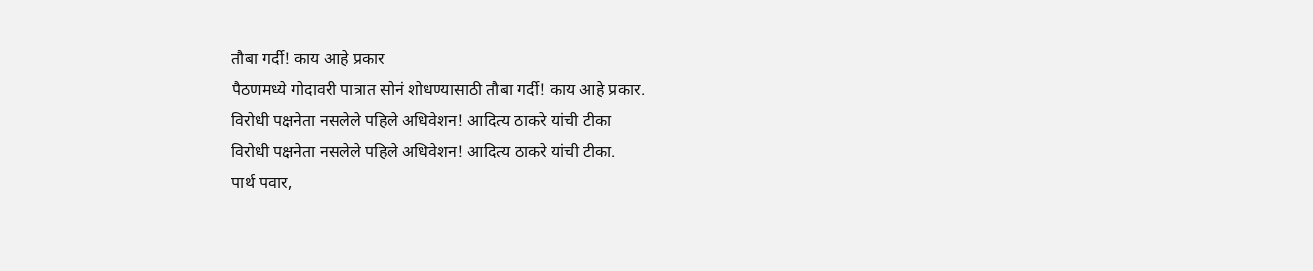तौबा गर्दी! काय आहे प्रकार
पैठणमध्ये गोदावरी पात्रात सोनं शोधण्यासाठी तौबा गर्दी! काय आहे प्रकार.
विरोधी पक्षनेता नसलेले पहिले अधिवेशन! आदित्य ठाकरे यांची टीका
विरोधी पक्षनेता नसलेले पहिले अधिवेशन! आदित्य ठाकरे यांची टीका.
पार्थ पवार,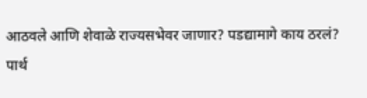आठवले आणि शेवाळे राज्यसभेवर जाणार? पडद्यामागे काय ठरलं?
पार्थ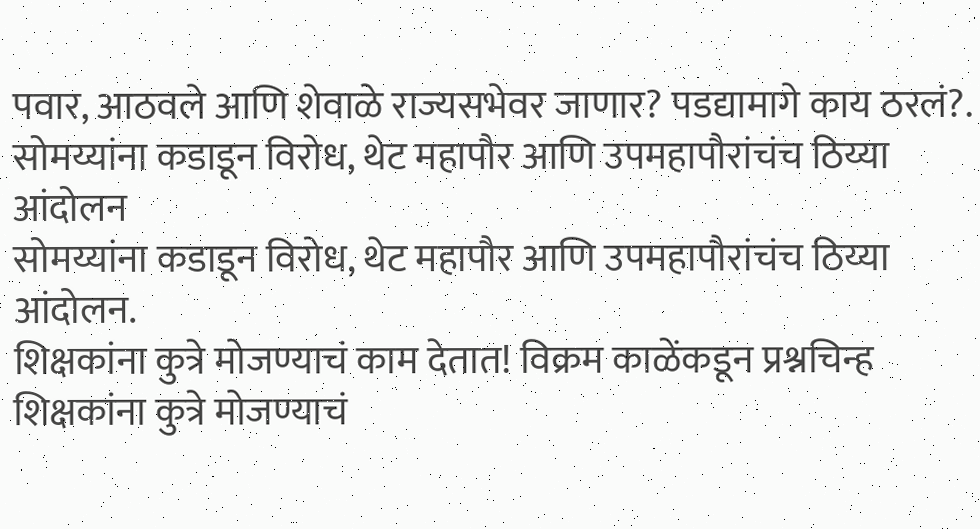पवार, आठवले आणि शेवाळे राज्यसभेवर जाणार? पडद्यामागे काय ठरलं?.
सोमय्यांना कडाडून विरोध, थेट महापौर आणि उपमहापौरांचंच ठिय्या आंदोलन
सोमय्यांना कडाडून विरोध, थेट महापौर आणि उपमहापौरांचंच ठिय्या आंदोलन.
शिक्षकांना कुत्रे मोजण्याचं काम देतात! विक्रम काळेंकडून प्रश्नचिन्ह
शिक्षकांना कुत्रे मोजण्याचं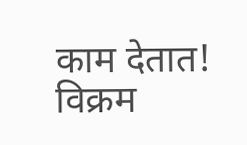काम देतात! विक्रम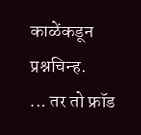काळेंकडून प्रश्नचिन्ह.
... तर तो फ्रॉड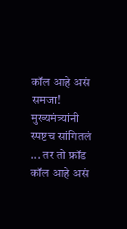कॉल आहे असं समजा! मुख्यमंत्र्यांनी स्पष्टच सांगितलं
... तर तो फ्रॉड कॉल आहे असं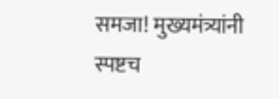समजा! मुख्यमंत्र्यांनी स्पष्टच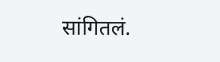सांगितलं.